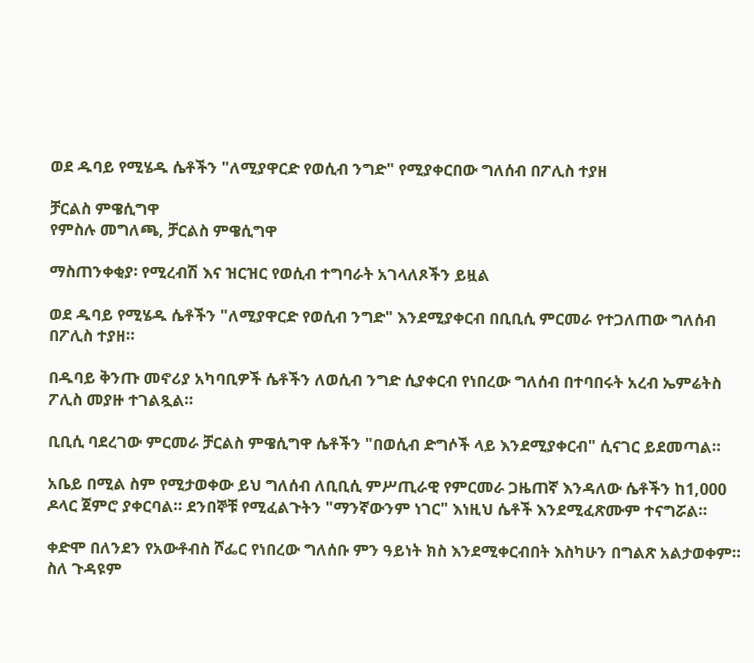ወደ ዱባይ የሚሄዱ ሴቶችን "ለሚያዋርድ የወሲብ ንግድ" የሚያቀርበው ግለሰብ በፖሊስ ተያዘ

ቻርልስ ምዌሲግዋ
የምስሉ መግለጫ, ቻርልስ ምዌሲግዋ

ማስጠንቀቂያ፡ የሚረብሽ እና ዝርዝር የወሲብ ተግባራት አገላለጾችን ይዟል

ወደ ዱባይ የሚሄዱ ሴቶችን "ለሚያዋርድ የወሲብ ንግድ" እንደሚያቀርብ በቢቢሲ ምርመራ የተጋለጠው ግለሰብ በፖሊስ ተያዘ።

በዱባይ ቅንጡ መኖሪያ አካባቢዎች ሴቶችን ለወሲብ ንግድ ሲያቀርብ የነበረው ግለሰብ በተባበሩት አረብ ኤምሬትስ ፖሊስ መያዙ ተገልጿል።

ቢቢሲ ባደረገው ምርመራ ቻርልስ ምዌሲግዋ ሴቶችን "በወሲብ ድግሶች ላይ እንደሚያቀርብ" ሲናገር ይደመጣል።

አቤይ በሚል ስም የሚታወቀው ይህ ግለሰብ ለቢቢሲ ምሥጢራዊ የምርመራ ጋዜጠኛ እንዳለው ሴቶችን ከ1,000 ዶላር ጀምሮ ያቀርባል። ደንበኞቹ የሚፈልጉትን "ማንኛውንም ነገር" እነዚህ ሴቶች እንደሚፈጽሙም ተናግሯል።

ቀድሞ በለንደን የአውቶብስ ሾፌር የነበረው ግለሰቡ ምን ዓይነት ክስ እንደሚቀርብበት እስካሁን በግልጽ አልታወቀም። ስለ ጉዳዩም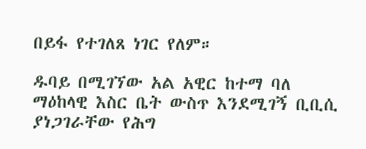በይፋ የተገለጸ ነገር የለም።

ዱባይ በሚገኘው አል አዊር ከተማ ባለ ማዕከላዊ እስር ቤት ውስጥ እንደሚገኝ ቢቢሲ ያነጋገራቸው የሕግ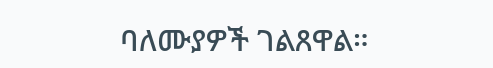ባለሙያዎች ገልጸዋል።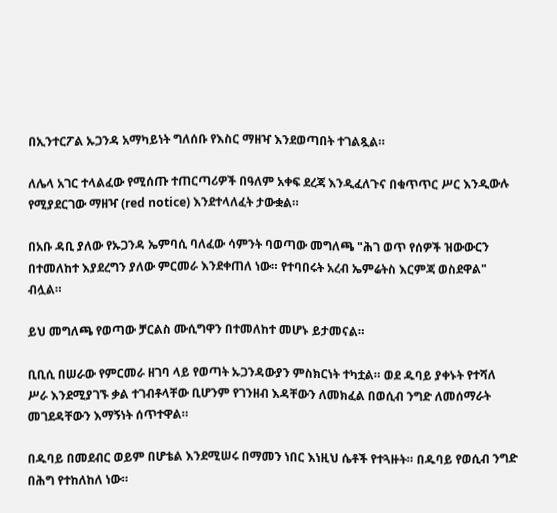በኢንተርፖል ኡጋንዳ አማካይነት ግለሰቡ የእስር ማዘዣ እንደወጣበት ተገልጿል።

ለሌላ አገር ተላልፈው የሚሰጡ ተጠርጣሪዎች በዓለም አቀፍ ደረጃ እንዲፈለጉና በቁጥጥር ሥር እንዲውሉ የሚያደርገው ማዘዣ (red notice) እንደተላለፈት ታውቋል።

በአቡ ዳቢ ያለው የኡጋንዳ ኤምባሲ ባለፈው ሳምንት ባወጣው መግለጫ "ሕገ ወጥ የሰዎች ዝውውርን በተመለከተ እያደረግን ያለው ምርመራ እንደቀጠለ ነው። የተባበሩት አረብ ኤምሬትስ እርምጃ ወስደዋል" ብሏል።

ይህ መግለጫ የወጣው ቻርልስ ሙሲግዋን በተመለከተ መሆኑ ይታመናል።

ቢቢሲ በሠራው የምርመራ ዘገባ ላይ የወጣት ኡጋንዳውያን ምስክርነት ተካቷል። ወደ ዱባይ ያቀኑት የተሻለ ሥራ እንደሚያገኙ ቃል ተገብቶላቸው ቢሆንም የገንዘብ እዳቸውን ለመክፈል በወሲብ ንግድ ለመሰማራት መገደዳቸውን እማኝነት ሰጥተዋል።

በዱባይ በመደብር ወይም በሆቴል እንደሚሠሩ በማመን ነበር እነዚህ ሴቶች የተጓዙት። በዱባይ የወሲብ ንግድ በሕግ የተከለከለ ነው።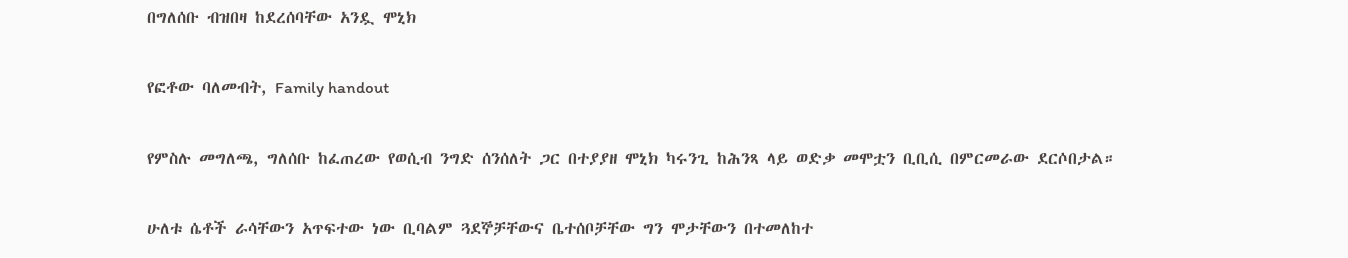በግለሰቡ ብዝበዛ ከደረሰባቸው አንዷ ሞኒክ

የፎቶው ባለመብት, Family handout

የምስሉ መግለጫ, ግለሰቡ ከፈጠረው የወሲብ ንግድ ሰንሰለት ጋር በተያያዘ ሞኒክ ካሩንጊ ከሕንጻ ላይ ወድቃ መሞቷን ቢቢሲ በምርመራው ደርሶበታል።

ሁለቱ ሴቶች ራሳቸውን አጥፍተው ነው ቢባልም ጓደኞቻቸውና ቤተሰቦቻቸው ግን ሞታቸውን በተመለከተ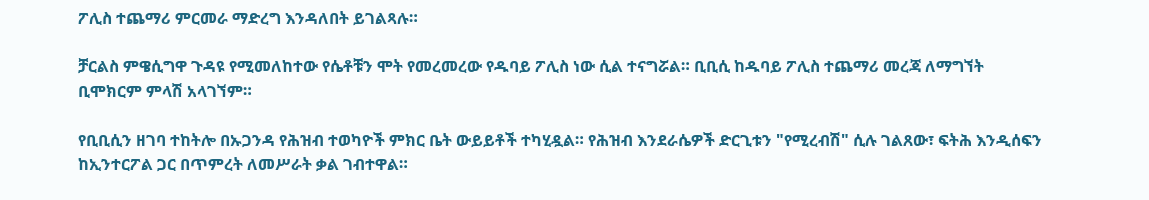ፖሊስ ተጨማሪ ምርመራ ማድረግ እንዳለበት ይገልጻሉ።

ቻርልስ ምዌሲግዋ ጉዳዩ የሚመለከተው የሴቶቹን ሞት የመረመረው የዱባይ ፖሊስ ነው ሲል ተናግሯል። ቢቢሲ ከዱባይ ፖሊስ ተጨማሪ መረጃ ለማግኘት ቢሞክርም ምላሽ አላገኘም።

የቢቢሲን ዘገባ ተከትሎ በኡጋንዳ የሕዝብ ተወካዮች ምክር ቤት ውይይቶች ተካሂዷል። የሕዝብ እንደራሴዎች ድርጊቱን "የሚረብሽ" ሲሉ ገልጸው፣ ፍትሕ እንዲሰፍን ከኢንተርፖል ጋር በጥምረት ለመሥራት ቃል ገብተዋል።